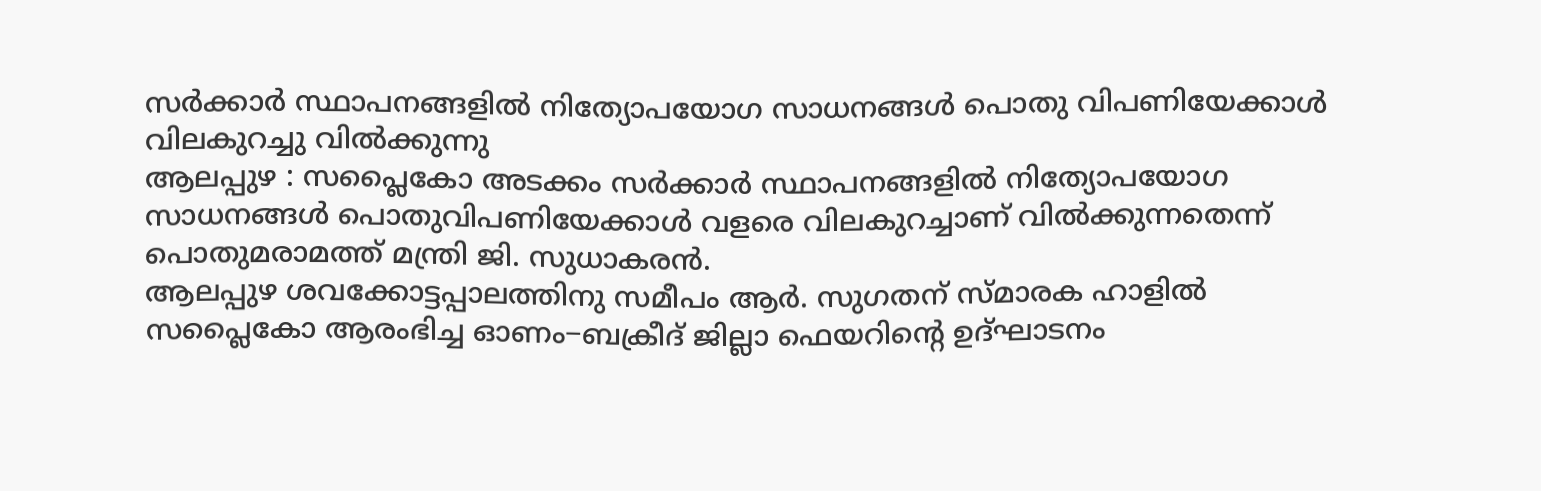സർക്കാർ സ്ഥാപനങ്ങളിൽ നിത്യോപയോഗ സാധനങ്ങൾ പൊതു വിപണിയേക്കാൾ വിലകുറച്ചു വിൽക്കുന്നു
ആലപ്പുഴ : സപ്ലൈകോ അടക്കം സർക്കാർ സ്ഥാപനങ്ങളിൽ നിത്യോപയോഗ സാധനങ്ങൾ പൊതുവിപണിയേക്കാൾ വളരെ വിലകുറച്ചാണ് വിൽക്കുന്നതെന്ന് പൊതുമരാമത്ത് മന്ത്രി ജി. സുധാകരൻ.
ആലപ്പുഴ ശവക്കോട്ടപ്പാലത്തിനു സമീപം ആർ. സുഗതന് സ്മാരക ഹാളിൽ സപ്ലൈകോ ആരംഭിച്ച ഓണം−ബക്രീദ് ജില്ലാ ഫെയറിന്റെ ഉദ്ഘാടനം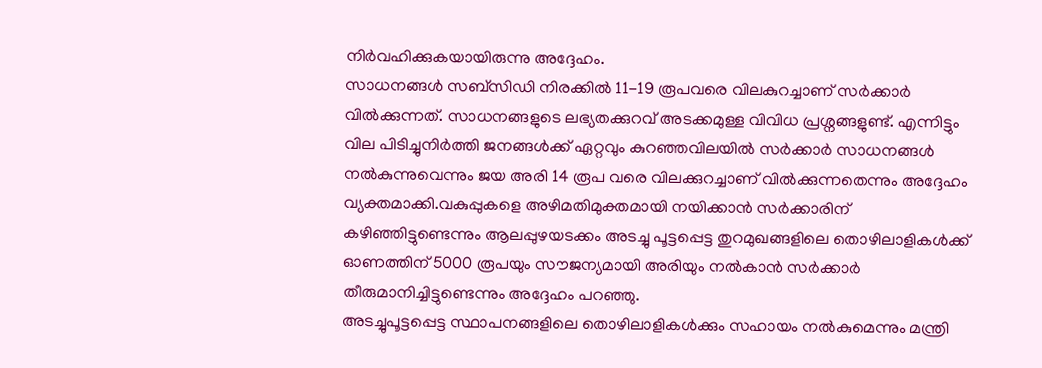നിർവഹിക്കുകയായിരുന്നു അദ്ദേഹം.
സാധനങ്ങൾ സബ്സിഡി നിരക്കിൽ 11−19 രൂപവരെ വിലകുറച്ചാണ് സർക്കാർ വിൽക്കുന്നത്. സാധനങ്ങളുടെ ലഭ്യതക്കുറവ് അടക്കമുള്ള വിവിധ പ്രശ്നങ്ങളുണ്ട്. എന്നിട്ടും വില പിടിച്ചുനിർത്തി ജനങ്ങൾക്ക് ഏറ്റവും കുറഞ്ഞവിലയിൽ സർക്കാർ സാധനങ്ങൾ നൽകുന്നുവെന്നും ജയ അരി 14 രൂപ വരെ വിലക്കുറച്ചാണ് വിൽക്കുന്നതെന്നും അദ്ദേഹം വ്യക്തമാക്കി.വകുപ്പുകളെ അഴിമതിമുക്തമായി നയിക്കാൻ സർക്കാരിന് കഴിഞ്ഞിട്ടുണ്ടെന്നും ആലപ്പുഴയടക്കം അടച്ചു പൂട്ടപ്പെട്ട തുറമുഖങ്ങളിലെ തൊഴിലാളികൾക്ക് ഓണത്തിന് 5000 രൂപയും സൗജന്യമായി അരിയും നൽകാൻ സർക്കാർ തീരുമാനിച്ചിട്ടുണ്ടെന്നും അദ്ദേഹം പറഞ്ഞു.
അടച്ചുപൂട്ടപ്പെട്ട സ്ഥാപനങ്ങളിലെ തൊഴിലാളികൾക്കും സഹായം നൽകുമെന്നും മന്ത്രി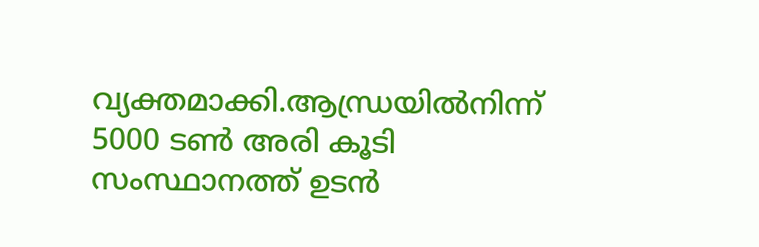വ്യക്തമാക്കി.ആന്ധ്രയിൽനിന്ന് 5000 ടൺ അരി കൂടി സംസ്ഥാനത്ത് ഉടൻ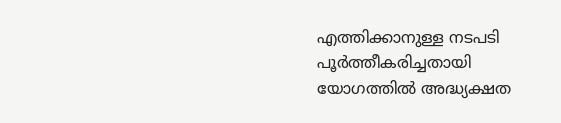എത്തിക്കാനുള്ള നടപടി പൂർത്തീകരിച്ചതായി യോഗത്തിൽ അദ്ധ്യക്ഷത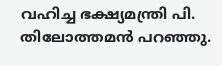വഹിച്ച ഭക്ഷ്യമന്ത്രി പി. തിലോത്തമൻ പറഞ്ഞു.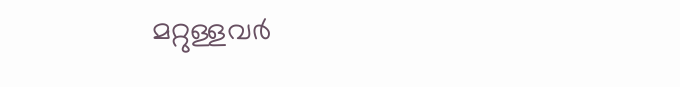മറ്റുള്ളവർ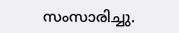സംസാരിച്ചു.